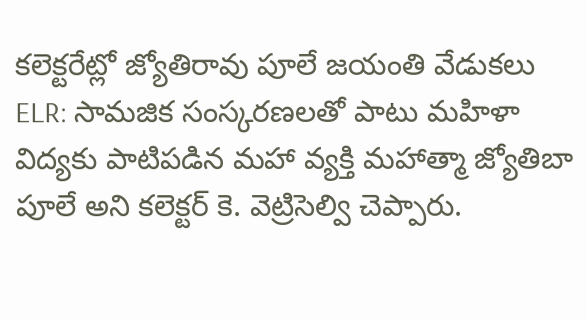కలెక్టరేట్లో జ్యోతిరావు పూలే జయంతి వేడుకలు
ELR: సామజిక సంస్కరణలతో పాటు మహిళా విద్యకు పాటిపడిన మహా వ్యక్తి మహాత్మా జ్యోతిబా పూలే అని కలెక్టర్ కె. వెట్రిసెల్వి చెప్పారు.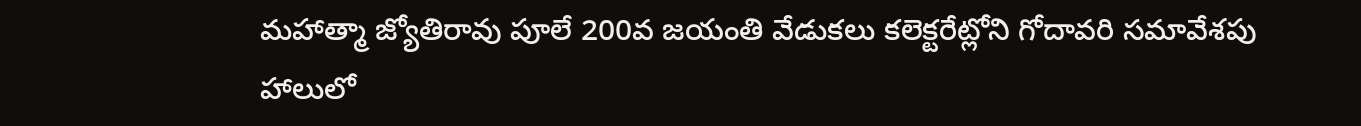మహాత్మా జ్యోతిరావు పూలే 200వ జయంతి వేడుకలు కలెక్టరేట్లోని గోదావరి సమావేశపు హాలులో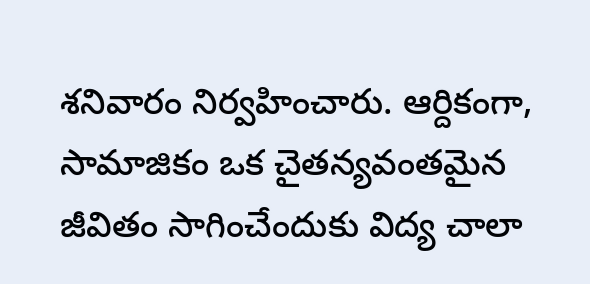శనివారం నిర్వహించారు. ఆర్దికంగా, సామాజికం ఒక చైతన్యవంతమైన జీవితం సాగించేందుకు విద్య చాలా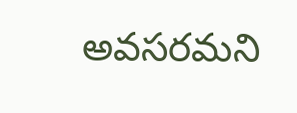అవసరమని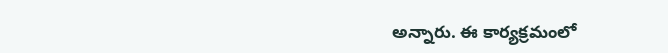అన్నారు. ఈ కార్యక్రమంలో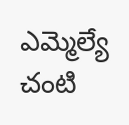ఎమ్మెల్యే చంటి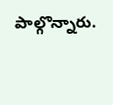పాల్గొన్నారు.